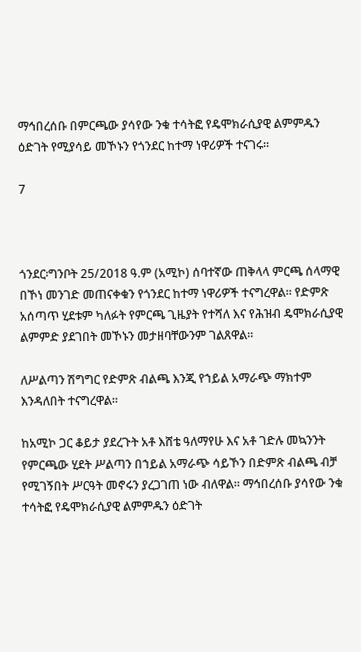ማኅበረሰቡ በምርጫው ያሳየው ንቁ ተሳትፎ የዴሞክራሲያዊ ልምምዱን ዕድገት የሚያሳይ መኾኑን የጎንደር ከተማ ነዋሪዎች ተናገሩ።

7



ጎንደር፡ግንቦት 25/2018 ዓ.ም (አሚኮ) ሰባተኛው ጠቅላላ ምርጫ ሰላማዊ በኾነ መንገድ መጠናቀቁን የጎንደር ከተማ ነዋሪዎች ተናግረዋል። የድምጽ አሰጣጥ ሂደቱም ካለፉት የምርጫ ጊዜያት የተሻለ እና የሕዝብ ዴሞክራሲያዊ ልምምድ ያደገበት መኾኑን መታዘባቸውንም ገልጸዋል።

ለሥልጣን ሽግግር የድምጽ ብልጫ እንጂ የኀይል አማራጭ ማክተም እንዳለበት ተናግረዋል።

ከአሚኮ ጋር ቆይታ ያደረጉት አቶ እሸቴ ዓለማየሁ እና አቶ ገድሉ መኳንንት የምርጫው ሂደት ሥልጣን በኀይል አማራጭ ሳይኾን በድምጽ ብልጫ ብቻ የሚገኝበት ሥርዓት መኖሩን ያረጋገጠ ነው ብለዋል። ማኅበረሰቡ ያሳየው ንቁ ተሳትፎ የዴሞክራሲያዊ ልምምዱን ዕድገት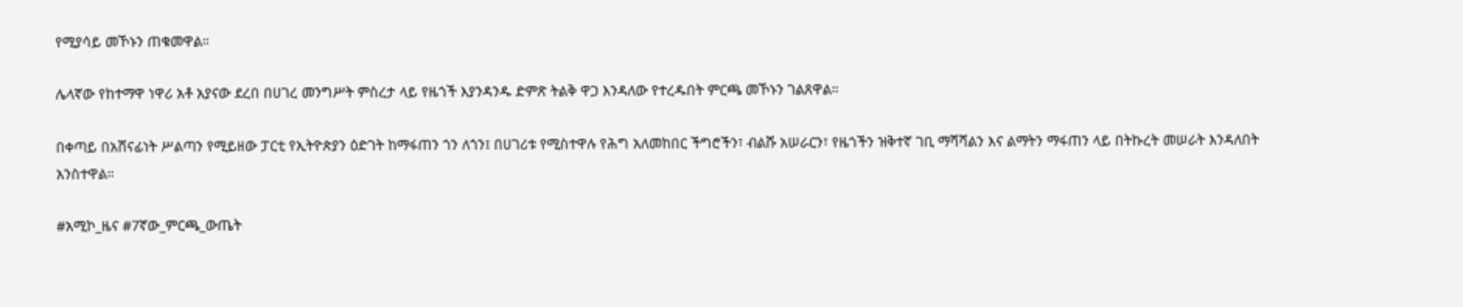የሚያሳይ መኾኑን ጠቁመዋል።

ሌላኛው የከተማዋ ነዋሪ አቶ አያናው ደረበ በሀገረ መንግሥት ምስረታ ላይ የዜጎች እያንዳንዱ ድምጽ ትልቅ ዋጋ እንዳለው የተረዱበት ምርጫ መኾኑን ገልጸዋል።

በቀጣይ በአሸናፊነት ሥልጣን የሚይዘው ፓርቲ የኢትዮጵያን ዕድገት ከማፋጠን ጎን ለጎን፤ በሀገሪቱ የሚስተዋሉ የሕግ አለመከበር ችግሮችን፣ ብልሹ አሠራርን፣ የዜጎችን ዝቅተኛ ገቢ ማሻሻልን እና ልማትን ማፋጠን ላይ በትኩረት መሠራት እንዳለበት አንስተዋል።

#አሚኮ_ዜና #7ኛው_ምርጫ_ውጤት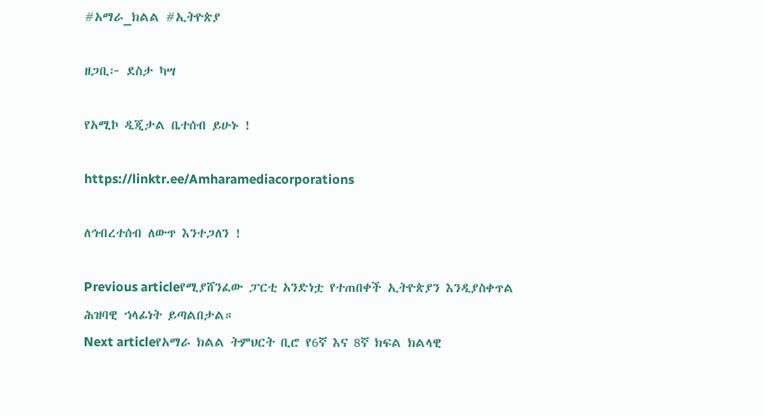#አማራ_ክልል #ኢትዮጵያ

ዘጋቢ፦ ደስታ ካሣ

የአሚኮ ዲጂታል ቤተሰብ ይሁኑ !

https://linktr.ee/Amharamediacorporations

ለኅብረተሰብ ለውጥ እንተጋለን !

Previous articleየሚያሸንፈው ፓርቲ አንድነቷ የተጠበቀች ኢትዮጵያን እንዲያስቀጥል ሕዝባዊ ኀላፊነት ይጣልበታል።
Next articleየአማራ ክልል ትምህርት ቢሮ የ6ኛ እና 8ኛ ክፍል ክልላዊ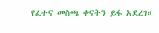የፈተና መስጫ ቀናትን ይፋ አደረገ።